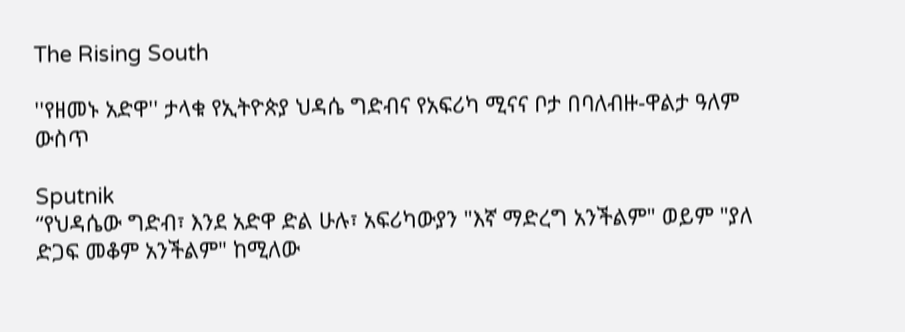The Rising South

''የዘመኑ አድዋ'' ታላቁ የኢትዮጵያ ህዳሴ ግድብና የአፍሪካ ሚናና ቦታ በባለብዙ-ዋልታ ዓለም ውስጥ

Sputnik
“የህዳሴው ግድብ፣ እንደ አድዋ ድል ሁሉ፣ አፍሪካውያን "እኛ ማድረግ አንችልም" ወይም "ያለ ድጋፍ መቆም አንችልም" ከሚለው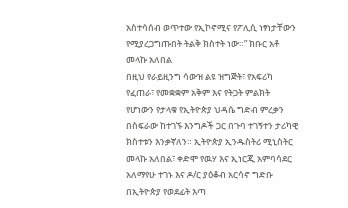አስተሳሰብ ወጥተው የኢኮኖሚና የፖሊሲ ነፃነታቸውን የሚያረጋግጡበት ትልቅ ክስተት ነው።” ክቡር አቶ መላኩ አለበል
በዚህ የራይዚንግ ሳውዝ ልዩ ዝግጅት፣ የአፍሪካ የፈጠራ፣ የመቋቋም አቅም እና የትጋት ምልክት የሆነውን የታላቁ የኢትዮጵያ ህዳሴ ግድብ ምረቃን በስፍራው ከተገኙ እንግዶች ጋር በጉባ ተገኝተን ታሪካዊ ክስተቱን እንቃኛለን። ኢትዮጵያ ኢንዱስትሪ ሚኒስትር መላኩ አለበል፣ ቀድሞ የዉሃ እና ኢነርጂ አምባሳደር አለማየሁ ተገኑ እና ዶ/ር ያዕቆብ አርሳኖ ግድቡ በኢትዮጵያ የወደፊት እጣ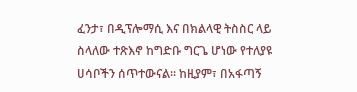ፈንታ፣ በዲፕሎማሲ እና በክልላዊ ትስስር ላይ ስላለው ተጽእኖ ከግድቡ ግርጌ ሆነው የተለያዩ ሀሳቦችን ሰጥተውናል። ከዚያም፣ በአፋጣኝ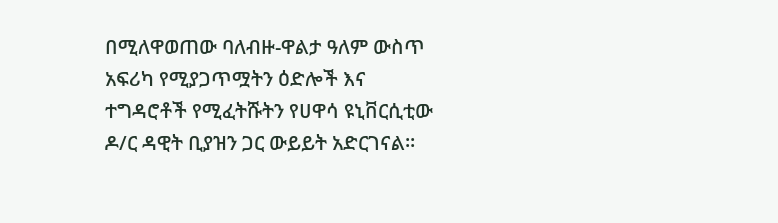በሚለዋወጠው ባለብዙ-ዋልታ ዓለም ውስጥ አፍሪካ የሚያጋጥሟትን ዕድሎች እና ተግዳሮቶች የሚፈትሹትን የሀዋሳ ዩኒቨርሲቲው ዶ/ር ዳዊት ቢያዝን ጋር ውይይት አድርገናል።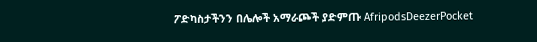ፖድካስታችንን በሌሎች አማራጮች ያድምጡ AfripodsDeezerPocket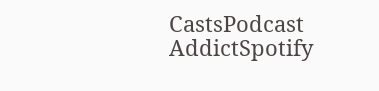CastsPodcast AddictSpotify